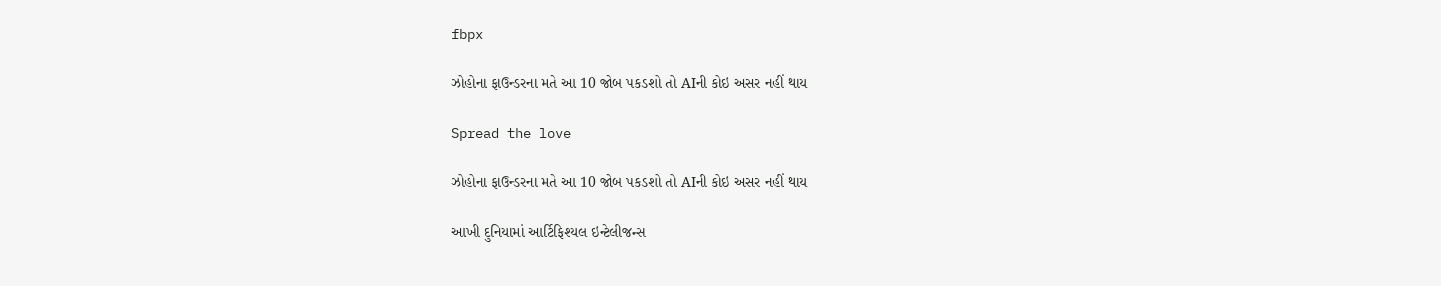fbpx

ઝોહોના ફાઉન્ડરના મતે આ 10 જોબ પકડશો તો AIની કોઇ અસર નહીં થાય

Spread the love

ઝોહોના ફાઉન્ડરના મતે આ 10 જોબ પકડશો તો AIની કોઇ અસર નહીં થાય

આખી દુનિયામાં આર્ટિફિશ્યલ ઇન્ટેલીજન્સ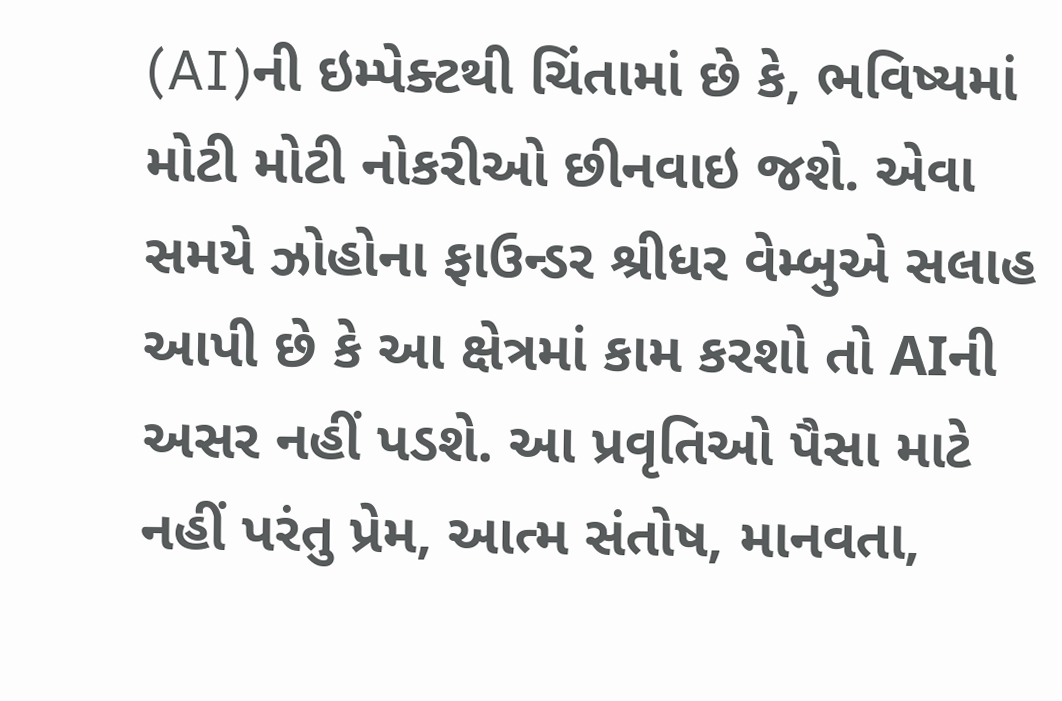(AI)ની ઇમ્પેક્ટથી ચિંતામાં છે કે, ભવિષ્યમાં મોટી મોટી નોકરીઓ છીનવાઇ જશે. એવા સમયે ઝોહોના ફાઉન્ડર શ્રીધર વેમ્બુએ સલાહ આપી છે કે આ ક્ષેત્રમાં કામ કરશો તો AIની અસર નહીં પડશે. આ પ્રવૃતિઓ પૈસા માટે નહીં પરંતુ પ્રેમ, આત્મ સંતોષ, માનવતા,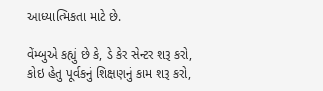આધ્યાત્મિકતા માટે છે.

વેંમ્બુએ કહ્યું છે કે, ડે કેર સેન્ટર શરૂ કરો, કોઇ હેતુ પૂર્વકનું શિક્ષણનું કામ શરૂ કરો,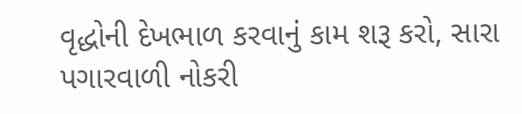વૃદ્ધોની દેખભાળ કરવાનું કામ શરૂ કરો, સારા પગારવાળી નોકરી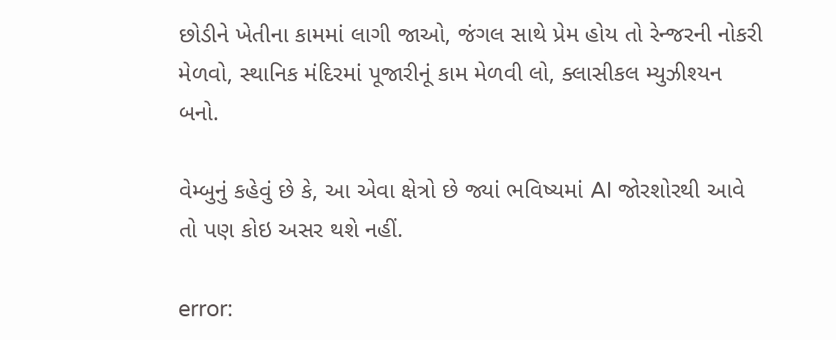છોડીને ખેતીના કામમાં લાગી જાઓ, જંગલ સાથે પ્રેમ હોય તો રેન્જરની નોકરી મેળવો, સ્થાનિક મંદિરમાં પૂજારીનૂં કામ મેળવી લો, ક્લાસીકલ મ્યુઝીશ્યન બનો.

વેમ્બુનું કહેવું છે કે, આ એવા ક્ષેત્રો છે જ્યાં ભવિષ્યમાં AI જોરશોરથી આવે તો પણ કોઇ અસર થશે નહીં.

error: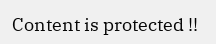Content is protected !!